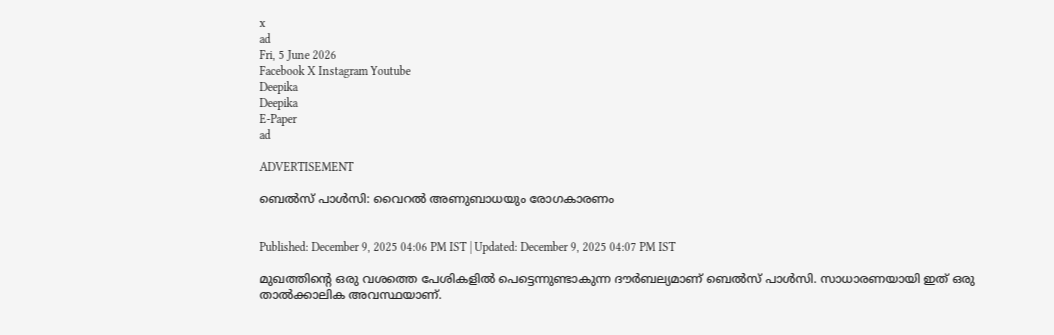x
ad
Fri, 5 June 2026
Facebook X Instagram Youtube
Deepika
Deepika
E-Paper
ad

ADVERTISEMENT

ബെൽസ് പാൾസി: വൈറൽ അണുബാധയും രോഗകാരണം


Published: December 9, 2025 04:06 PM IST | Updated: December 9, 2025 04:07 PM IST

മുഖത്തിന്‍റെ ഒരു വശത്തെ പേശികളില്‍ പെട്ടെന്നുണ്ടാകുന്ന ദൗര്‍ബല്യമാണ് ബെല്‍സ് പാള്‍സി. സാധാരണയായി ഇത് ഒരു താല്‍ക്കാലിക അവസ്ഥയാണ്.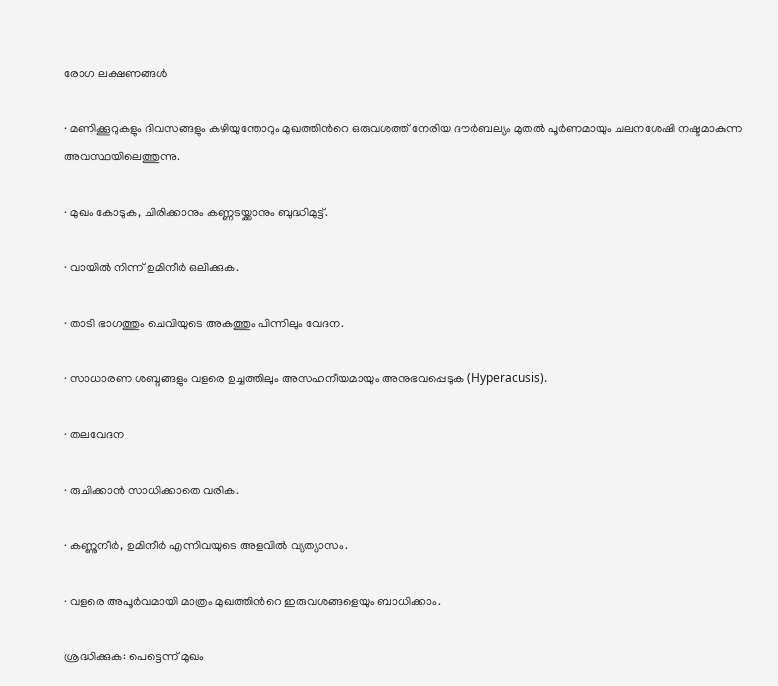രോഗ ലക്ഷണങ്ങള്‍

· മണിക്കൂറുകളും ദിവസങ്ങളും കഴിയുന്തോറും മുഖത്തിന്‍റെ ഒരുവശത്ത് നേരിയ ദൗര്‍ബല്യം മുതല്‍ പൂര്‍ണമായും ചലനശേഷി നഷ്ടമാകുന്ന അവസ്ഥയിലെത്തുന്നു.

· മുഖം കോടുക, ചിരിക്കാനും കണ്ണടയ്ക്കാനും ബുദ്ധിമുട്ട്.

· വായില്‍ നിന്ന് ഉമിനീര്‍ ഒലിക്കുക.

· താടി ഭാഗത്തും ചെവിയുടെ അകത്തും പിന്നിലും വേദന.

· സാധാരണ ശബ്ദങ്ങളും വളരെ ഉച്ചത്തിലും അസഹനീയമായും അനുഭവപ്പെടുക (Hyperacusis).

· തലവേദന

· രുചിക്കാന്‍ സാധിക്കാതെ വരിക.

· കണ്ണുനീര്‍, ഉമിനീര്‍ എന്നിവയുടെ അളവില്‍ വ്യത്യാസം.

· വളരെ അപൂര്‍വമായി മാത്രം മുഖത്തിന്‍റെ ഇരുവശങ്ങളെയും ബാധിക്കാം.

ശ്രദ്ധിക്കുക: പെട്ടെന്ന് മുഖം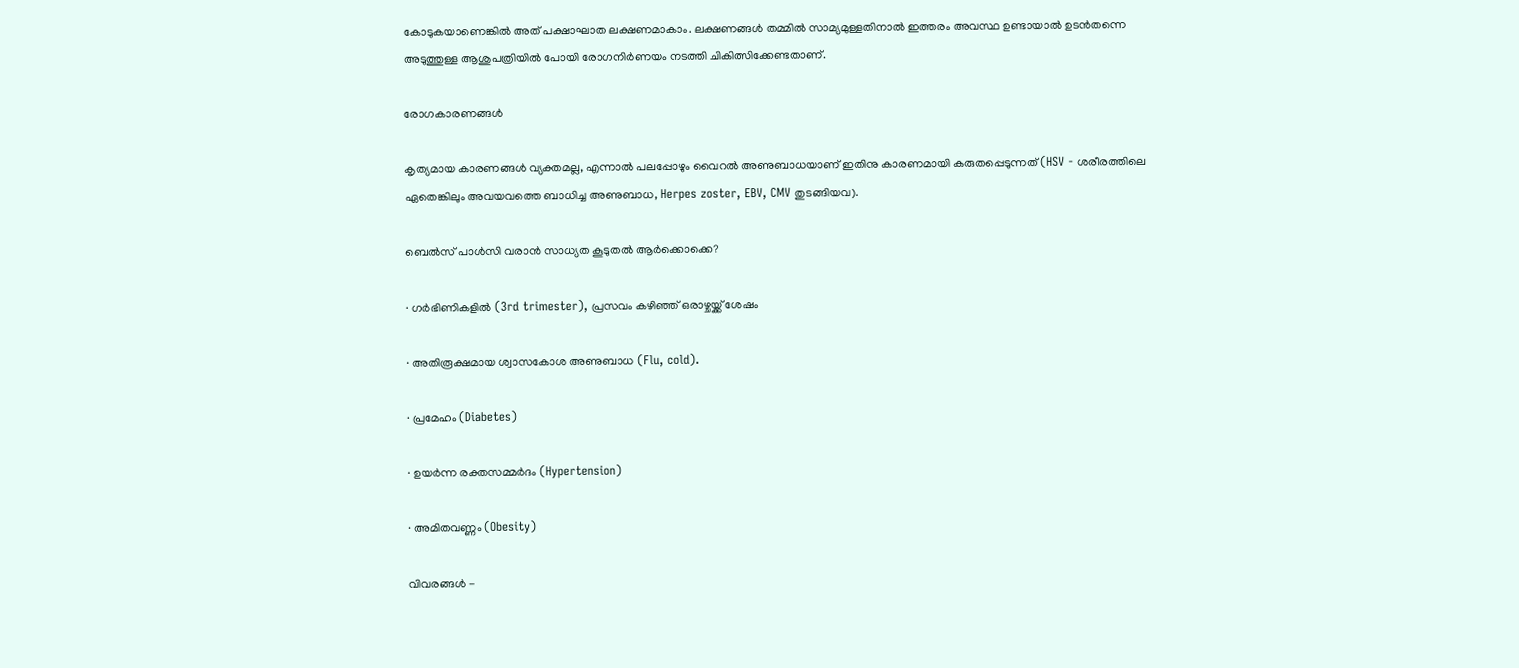കോടുകയാണെങ്കില്‍ അത് പക്ഷാഘാത ലക്ഷണമാകാം. ലക്ഷണങ്ങള്‍ തമ്മില്‍ സാമ്യമുള്ളതിനാല്‍ ഇത്തരം അവസ്ഥ ഉണ്ടായാല്‍ ഉടന്‍തന്നെ അടുത്തുള്ള ആശുപത്രിയില്‍ പോയി രോഗനിര്‍ണയം നടത്തി ചികിത്സിക്കേണ്ടതാണ്.

രോഗകാരണങ്ങള്‍

കൃത്യമായ കാരണങ്ങള്‍ വ്യക്തമല്ല, എന്നാല്‍ പലപ്പോഴും വൈറല്‍ അണുബാധയാണ് ഇതിനു കാരണമായി കരുതപ്പെടുന്നത് (HSV - ശരീരത്തിലെ ഏതെങ്കിലും അവയവത്തെ ബാധിച്ച അണുബാധ, Herpes zoster, EBV, CMV തുടങ്ങിയവ).

ബെല്‍സ് പാള്‍സി വരാന്‍ സാധ്യത കൂടുതല്‍ ആര്‍ക്കൊക്കെ?

· ഗര്‍ഭിണികളില്‍ (3rd trimester), പ്രസവം കഴിഞ്ഞ് ഒരാഴ്ചയ്ക്ക് ശേഷം

· അതിരൂക്ഷമായ ശ്വാസകോശ അണുബാധ (Flu, cold).

· പ്രമേഹം (Diabetes)

· ഉയര്‍ന്ന രക്തസമ്മര്‍ദം (Hypertension)

· അമിതവണ്ണം (Obesity)

വിവരങ്ങൾ -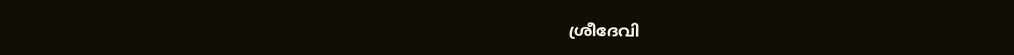ശ്രീദേവി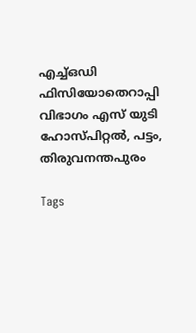എച്ച്ഒഡി ഫിസിയോതെറാപ്പി വിഭാഗം എസ് യുടി ഹോസ്പിറ്റൽ, പട്ടം, തിരുവനന്തപുരം

Tags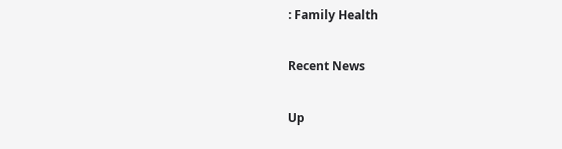: Family Health

Recent News

Up